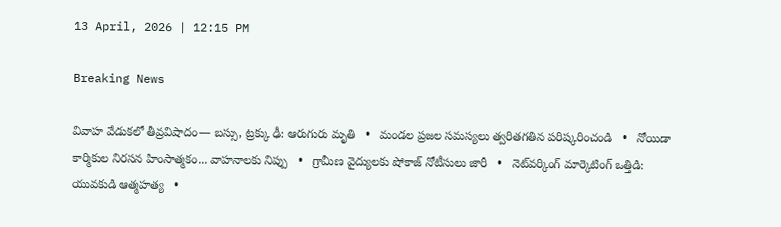13 April, 2026 | 12:15 PM

Breaking News

వివాహ వేడుకలో తీవ్రవిషాదం— బస్సు, ట్రక్కు ఢీ: ఆరుగురు మృతి   •   మండల ప్రజల సమస్యలు త్వరితగతిన పరిష్కరించండి   •   నోయిడా కార్మికుల నిరసన హింసాత్మకం... వాహనాలకు నిప్పు   •   గ్రామీణ వైద్యులకు షోకాజ్ నోటీసులు జారీ   •   నెట్‌వర్కింగ్ మార్కెటింగ్ ఒత్తిడి: యువకుడి ఆత్మహత్య   •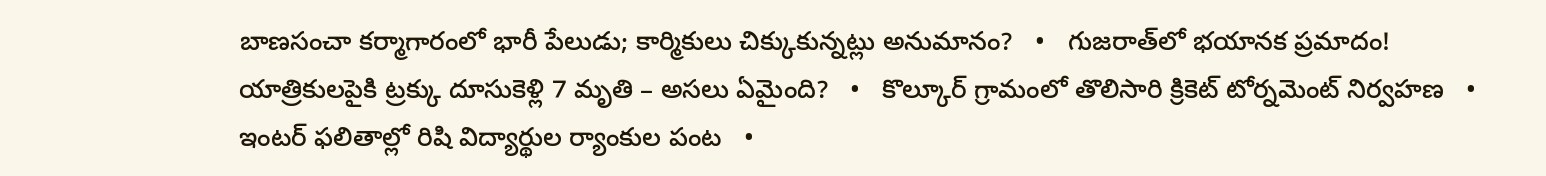బాణసంచా కర్మాగారంలో భారీ పేలుడు; కార్మికులు చిక్కుకున్నట్లు అనుమానం?   •   గుజరాత్‌లో భయానక ప్రమాదం! యాత్రికులపైకి ట్రక్కు దూసుకెళ్లి 7 మృతి – అసలు ఏమైంది?   •   కొల్కూర్ గ్రామంలో తొలిసారి క్రికెట్ టోర్నమెంట్ నిర్వహణ   •   ఇంటర్ ఫలితాల్లో రిషి విద్యార్థుల ర్యాంకుల పంట   •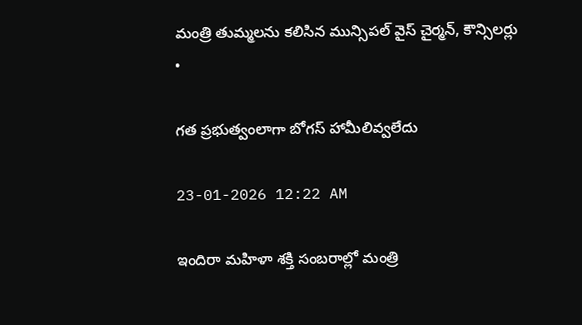మంత్రి తుమ్మలను కలిసిన మున్సిపల్ వైస్ చైర్మన్, కౌన్సిలర్లు   •

గత ప్రభుత్వంలాగా బోగస్ హామీలివ్వలేదు

23-01-2026 12:22 AM

ఇందిరా మహిళా శక్తి సంబరాల్లో మంత్రి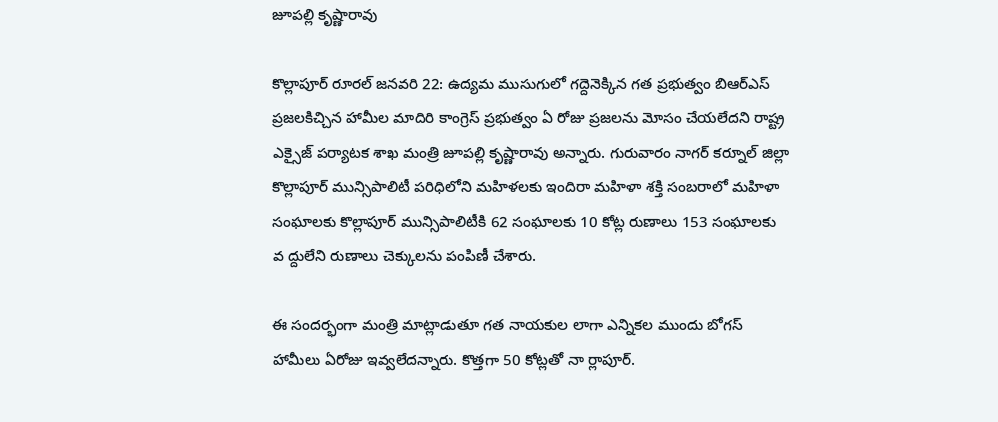జూపల్లి కృష్ణారావు

కొల్లాపూర్ రూరల్ జనవరి 22: ఉద్యమ ముసుగులో గద్దెనెక్కిన గత ప్రభుత్వం బిఆర్‌ఎస్ ప్రజలకిచ్చిన హామీల మాదిరి కాంగ్రెస్ ప్రభుత్వం ఏ రోజు ప్రజలను మోసం చేయలేదని రాష్ట్ర ఎక్సైజ్ పర్యాటక శాఖ మంత్రి జూపల్లి కృష్ణారావు అన్నారు. గురువారం నాగర్ కర్నూల్ జిల్లా కొల్లాపూర్ మున్సిపాలిటీ పరిధిలోని మహిళలకు ఇందిరా మహిళా శక్తి సంబరాలో మహిళా సంఘాలకు కొల్లాపూర్ మున్సిపాలిటీకి 62 సంఘాలకు 10 కోట్ల రుణాలు 153 సంఘాలకు వ ద్దులేని రుణాలు చెక్కులను పంపిణీ చేశారు.

ఈ సందర్భంగా మంత్రి మాట్లాడుతూ గత నాయకుల లాగా ఎన్నికల ముందు బోగస్ హామీలు ఏరోజు ఇవ్వలేదన్నారు. కొత్తగా 50 కోట్లతో నా ర్లాపూర్.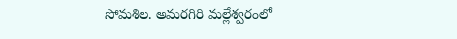సోమశిల. అమరగిరి మల్లేశ్వరంలో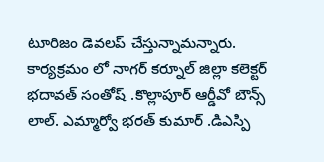టూరిజం డెవలప్ చేస్తున్నామన్నారు. కార్యక్రమం లో నాగర్ కర్నూల్ జిల్లా కలెక్టర్ భదావత్ సంతోష్ .కొల్లాపూర్ ఆర్డీవో బౌన్స్ లాల్. ఎమ్మార్వో భరత్ కుమార్ .డిఎస్పి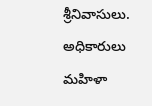శ్రీనివాసులు. అధికారులు మహిళా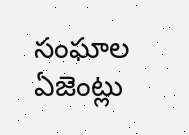సంఘాల ఏజెంట్లు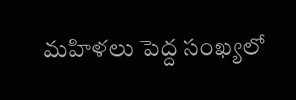మహిళలు పెద్ద సంఖ్యలో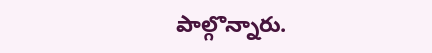పాల్గొన్నారు.